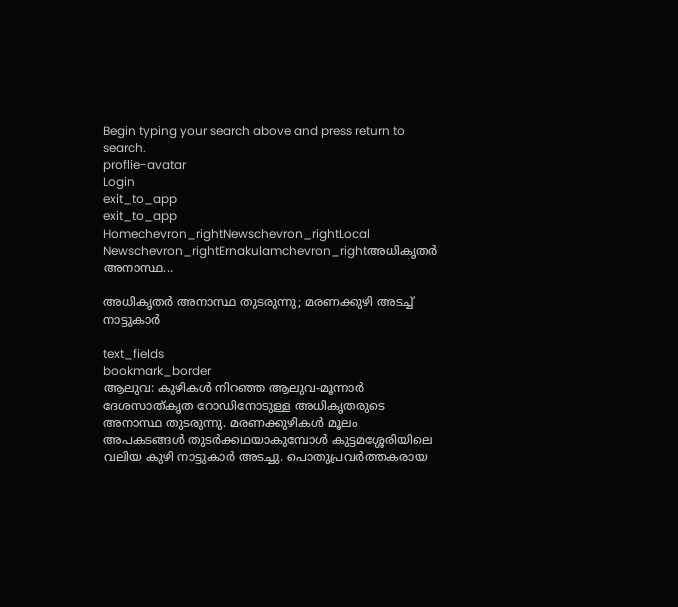Begin typing your search above and press return to search.
proflie-avatar
Login
exit_to_app
exit_to_app
Homechevron_rightNewschevron_rightLocal Newschevron_rightErnakulamchevron_rightഅധികൃതർ അനാസ്ഥ...

അധികൃതർ അനാസ്ഥ തുടരുന്നു; മരണക്കുഴി അടച്ച് നാട്ടുകാർ

text_fields
bookmark_border
ആലുവ: കുഴികൾ നിറഞ്ഞ ആലുവ-മൂന്നാർ ദേശസാത്കൃത റോഡിനോടുള്ള അധികൃതരുടെ അനാസ്ഥ തുടരുന്നു. മരണക്കുഴികൾ മൂലം അപകടങ്ങൾ തുടർക്കഥയാകുമ്പോൾ കുട്ടമശ്ശേരിയിലെ വലിയ കുഴി നാട്ടുകാർ അടച്ചു. പൊതുപ്രവർത്തകരായ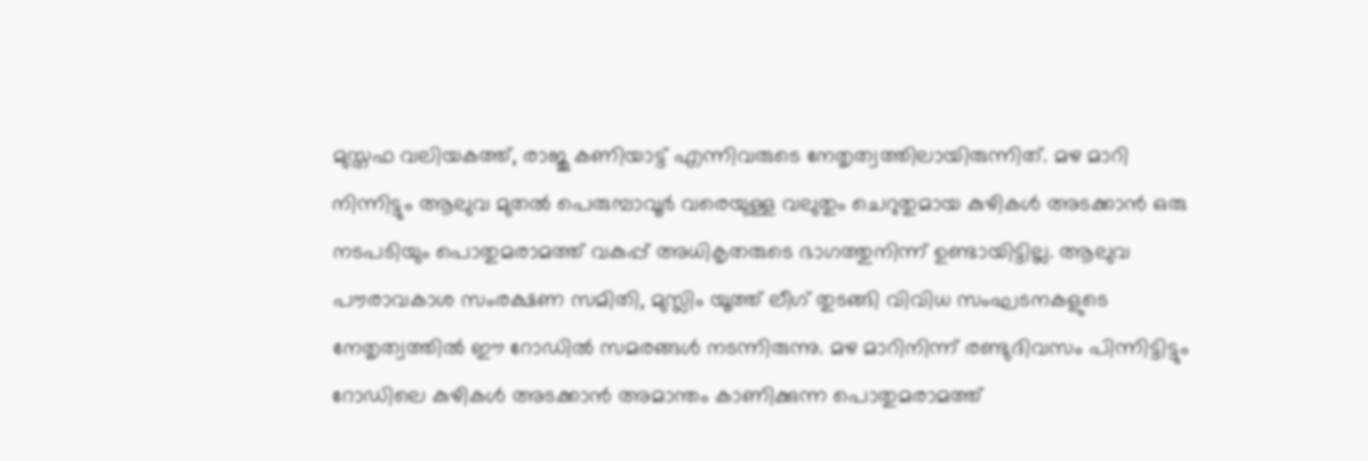മുസ്തഫ വലിയകത്ത്, രാജു കണിയാട്ട് എന്നിവരുടെ നേതൃത്വത്തിലായിരുന്നിത്. മഴ മാറി നിന്നിട്ടും ആലുവ മുതൽ പെരുമ്പാവൂർ വരെയുള്ള വലുതും ചെറുതുമായ കുഴികൾ അടക്കാൻ ഒരു നടപടിയും പൊതുമരാമത്ത് വകുപ്പ് അധികൃതരുടെ ഭാഗത്തുനിന്ന് ഉണ്ടായിട്ടില്ല. ആലുവ പൗരാവകാശ സംരക്ഷണ സമിതി, മുസ്ലിം യൂത്ത് ലീഗ് തുടങ്ങി വിവിധ സംഘടനകളുടെ നേതൃത്വത്തിൽ ഈ റോഡിൽ സമരങ്ങൾ നടന്നിരുന്നു. മഴ മാറിനിന്ന് രണ്ടുദിവസം പിന്നിട്ടിട്ടും റോഡിലെ കുഴികൾ അടക്കാൻ അമാന്തം കാണിക്കുന്ന പൊതുമരാമത്ത്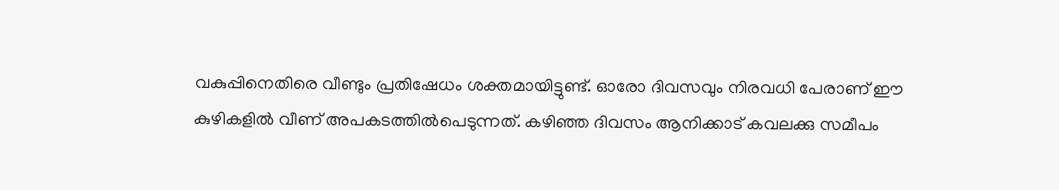വകുപ്പിനെതിരെ വീണ്ടും പ്രതിഷേധം ശക്തമായിട്ടുണ്ട്. ഓരോ ദിവസവും നിരവധി പേരാണ് ഈ കുഴികളിൽ വീണ് അപകടത്തിൽപെടുന്നത്. കഴിഞ്ഞ ദിവസം ആനിക്കാട് കവലക്കു സമീപം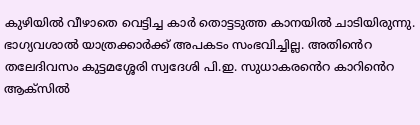കുഴിയിൽ വീഴാതെ വെട്ടിച്ച കാർ തൊട്ടടുത്ത കാനയിൽ ചാടിയിരുന്നു. ഭാഗ്യവശാൽ യാത്രക്കാർക്ക് അപകടം സംഭവിച്ചില്ല. അതി‍ൻെറ തലേദിവസം കുട്ടമശ്ശേരി സ്വദേശി പി.ഇ. സുധാകര‍ൻെറ കാറി‍ൻെറ ആക്സിൽ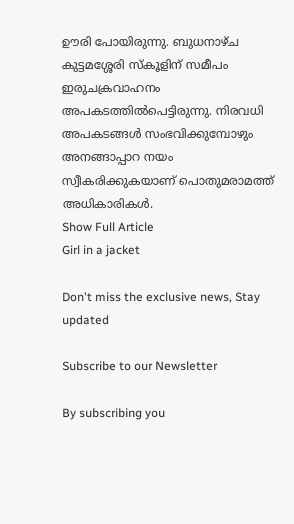ഊരി പോയിരുന്നു. ബുധനാഴ്ച കുട്ടമശ്ശേരി സ്കൂളിന് സമീപം ഇരുചക്രവാഹനം അപകടത്തിൽപെട്ടിരുന്നു. നിരവധി അപകടങ്ങൾ സംഭവിക്കുമ്പോഴും അനങ്ങാപ്പാറ നയം സ്വീകരിക്കുകയാണ് പൊതുമരാമത്ത് അധികാരികൾ.
Show Full Article
Girl in a jacket

Don't miss the exclusive news, Stay updated

Subscribe to our Newsletter

By subscribing you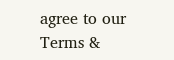agree to our Terms &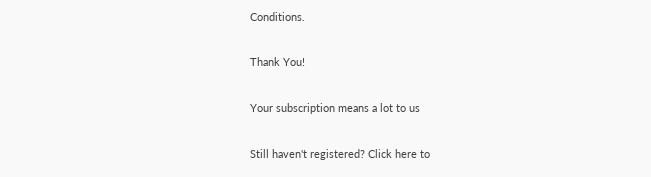Conditions.

Thank You!

Your subscription means a lot to us

Still haven't registered? Click here to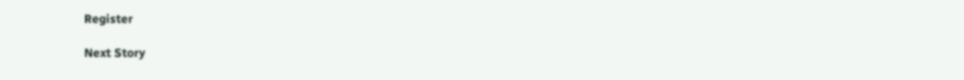Register

Next Story